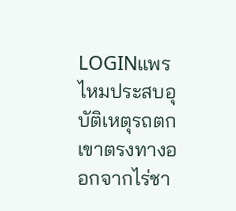LOGINแพรไหมประสบอุบัติเหตุรถตกเขาตรงทางออกจากไร่ชา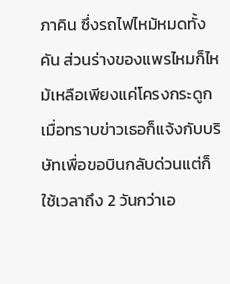ภาคิน ซึ่งรถไฟไหม้หมดทั้งคัน ส่วนร่างของแพรไหมก็ไหม้เหลือเพียงแค่โครงกระดูก เมื่อทราบข่าวเธอก็แจ้งกับบริษัทเพื่อขอบินกลับด่วนแต่ก็ใช้เวลาถึง 2 วันกว่าเอ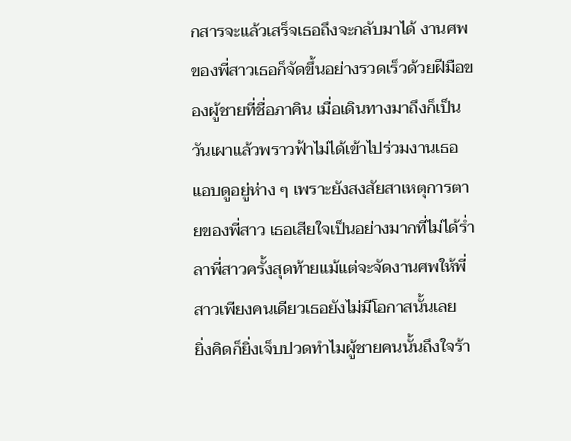กสารจะแล้วเสร็จเธอถึงจะกลับมาได้ งานศพของพี่สาวเธอก็จัดขึ้นอย่างรวดเร็วด้วยฝีมือของผู้ชายที่ชื่อภาคิน เมื่อเดินทางมาถึงก็เป็นวันเผาแล้วพราวฟ้าไม่ได้เข้าไปร่วมงานเธอแอบดูอยู่ห่าง ๆ เพราะยังสงสัยสาเหตุการตายของพี่สาว เธอเสียใจเป็นอย่างมากที่ไม่ได้ร่ำลาพี่สาวครั้งสุดท้ายแม้แต่จะจัดงานศพให้พี่สาวเพียงคนเดียวเธอยังไม่มีโอกาสนั้นเลย
ยิ่งคิดก็ยิ่งเจ็บปวดทำไมผู้ชายคนนั้นถึงใจร้า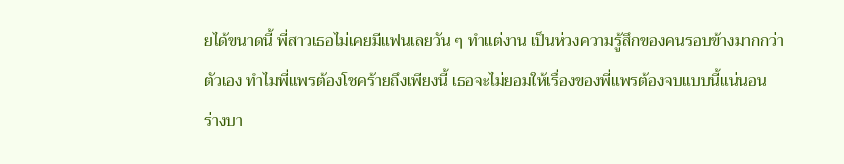ยได้ขนาดนี้ พี่สาวเธอไม่เคยมีแฟนเลยวัน ๆ ทำแต่งาน เป็นห่วงความรู้สึกของคนรอบข้างมากกว่าตัวเอง ทำไมพี่แพรต้องโชคร้ายถึงเพียงนี้ เธอจะไม่ยอมให้เรื่องของพี่แพรต้องจบแบบนี้แน่นอน
ร่างบา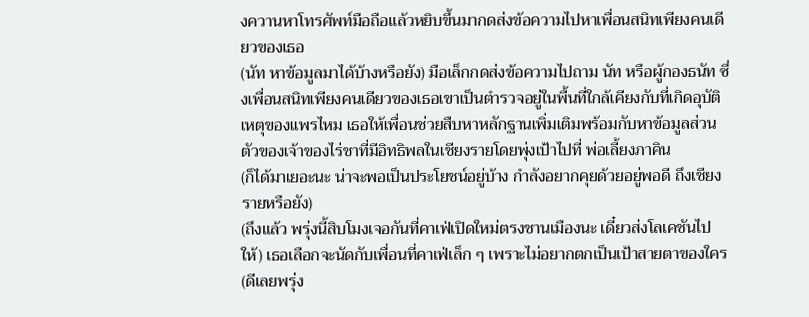งควานหาโทรศัพท์มือถือแล้วหยิบขึ้นมากดส่งข้อความไปหาเพื่อนสนิทเพียงคนเดียวของเธอ
(นัท หาข้อมูลมาได้บ้างหรือยัง) มือเล็กกดส่งข้อความไปถาม นัท หรือผู้กองธนัท ซึ่งเพื่อนสนิทเพียงคนเดียวของเธอเขาเป็นตำรวจอยู่ในพื้นที่ใกล้เคียงกับที่เกิดอุบัติเหตุของแพรไหม เธอให้เพื่อนช่วยสืบหาหลักฐานเพิ่มเติมพร้อมกับหาข้อมูลส่วนตัวของเจ้าของไร่ชาที่มีอิทธิพลในเชียงรายโดยพุ่งเป้าไปที่ พ่อเลี้ยงภาคิน
(ก็ได้มาเยอะนะ น่าจะพอเป็นประโยชน์อยู่บ้าง กำลังอยากคุยด้วยอยู่พอดี ถึงเชียงรายหรือยัง)
(ถึงแล้ว พรุ่งนี้สิบโมงเจอกันที่คาเฟ่เปิดใหม่ตรงชานเมืองนะ เดี๋ยวส่งโลเคชันไปให้) เธอเลือกจะนัดกับเพื่อนที่คาเฟ่เล็ก ๆ เพราะไม่อยากตกเป็นเป้าสายตาของใคร
(ดีเลยพรุ่ง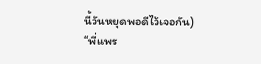นี้วันหยุดพอดีไว้เจอกัน)
“พี่แพร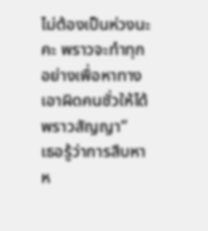ไม่ต้องเป็นห่วงนะคะ พราวจะทำทุกอย่างเพื่อหาทางเอาผิดคนชั่วให้ได้ พราวสัญญา”
เธอรู้ว่าการสืบหาห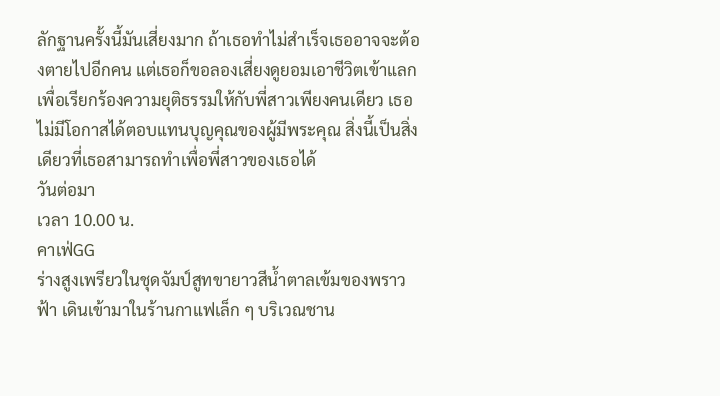ลักฐานครั้งนี้มันเสี่ยงมาก ถ้าเธอทำไม่สำเร็จเธออาจจะต้องตายไปอีกคน แต่เธอก็ขอลองเสี่ยงดูยอมเอาชีวิตเข้าแลกเพื่อเรียกร้องความยุติธรรมให้กับพี่สาวเพียงคนเดียว เธอไม่มีโอกาสได้ตอบแทนบุญคุณของผู้มีพระคุณ สิ่งนี้เป็นสิ่งเดียวที่เธอสามารถทำเพื่อพี่สาวของเธอได้
วันต่อมา
เวลา 10.00 น.
คาเฟ่GG
ร่างสูงเพรียวในชุดจัมป์สูทขายาวสีน้ำตาลเข้มของพราวฟ้า เดินเข้ามาในร้านกาแฟเล็ก ๆ บริเวณชาน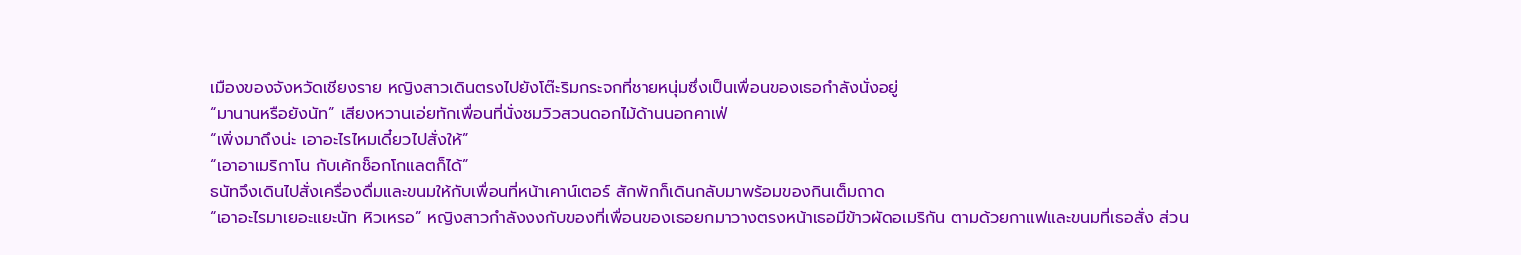เมืองของจังหวัดเชียงราย หญิงสาวเดินตรงไปยังโต๊ะริมกระจกที่ชายหนุ่มซึ่งเป็นเพื่อนของเธอกำลังนั่งอยู่
“มานานหรือยังนัท” เสียงหวานเอ่ยทักเพื่อนที่นั่งชมวิวสวนดอกไม้ด้านนอกคาเฟ่
“เพิ่งมาถึงน่ะ เอาอะไรไหมเดี๋ยวไปสั่งให้”
“เอาอาเมริกาโน กับเค้กช็อกโกแลตก็ได้”
ธนัทจึงเดินไปสั่งเครื่องดื่มและขนมให้กับเพื่อนที่หน้าเคาน์เตอร์ สักพักก็เดินกลับมาพร้อมของกินเต็มถาด
“เอาอะไรมาเยอะแยะนัท หิวเหรอ” หญิงสาวกำลังงงกับของที่เพื่อนของเธอยกมาวางตรงหน้าเธอมีข้าวผัดอเมริกัน ตามด้วยกาแฟและขนมที่เธอสั่ง ส่วน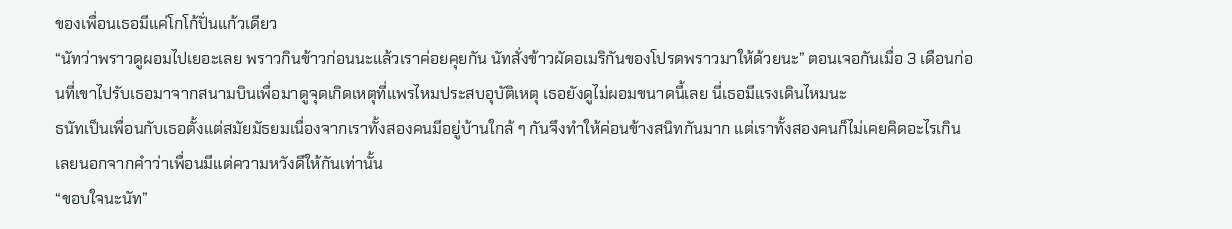ของเพื่อนเธอมีแค่โกโก้ปั่นแก้วเดียว
“นัทว่าพราวดูผอมไปเยอะเลย พราวกินข้าวก่อนนะแล้วเราค่อยคุยกัน นัทสั่งข้าวผัดอเมริกันของโปรดพราวมาให้ด้วยนะ” ตอนเจอกันเมื่อ 3 เดือนก่อนที่เขาไปรับเธอมาจากสนามบินเพื่อมาดูจุดเกิดเหตุที่แพรไหมประสบอุบัติเหตุ เธอยังดูไม่ผอมขนาดนี้เลย นี่เธอมีแรงเดินไหมนะ
ธนัทเป็นเพื่อนกับเธอตั้งแต่สมัยมัธยมเนื่องจากเราทั้งสองคนมีอยู่บ้านใกล้ ๆ กันจึงทำให้ค่อนข้างสนิทกันมาก แต่เราทั้งสองคนก็ไม่เคยคิดอะไรเกินเลยนอกจากคำว่าเพื่อนมีแต่ความหวังดีให้กันเท่านั้น
“ขอบใจนะนัท”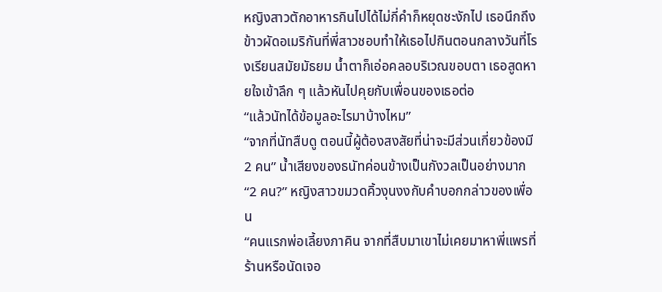หญิงสาวตักอาหารกินไปได้ไม่กี่คำก็หยุดชะงักไป เธอนึกถึงข้าวผัดอเมริกันที่พี่สาวชอบทำให้เธอไปกินตอนกลางวันที่โรงเรียนสมัยมัธยม น้ำตาก็เอ่อคลอบริเวณขอบตา เธอสูดหายใจเข้าลึก ๆ แล้วหันไปคุยกับเพื่อนของเธอต่อ
“แล้วนัทได้ข้อมูลอะไรมาบ้างไหม”
“จากที่นัทสืบดู ตอนนี้ผู้ต้องสงสัยที่น่าจะมีส่วนเกี่ยวข้องมี 2 คน” น้ำเสียงของธนัทค่อนข้างเป็นกังวลเป็นอย่างมาก
“2 คน?” หญิงสาวขมวดคิ้วงุนงงกับคำบอกกล่าวของเพื่อน
“คนแรกพ่อเลี้ยงภาคิน จากที่สืบมาเขาไม่เคยมาหาพี่แพรที่ร้านหรือนัดเจอ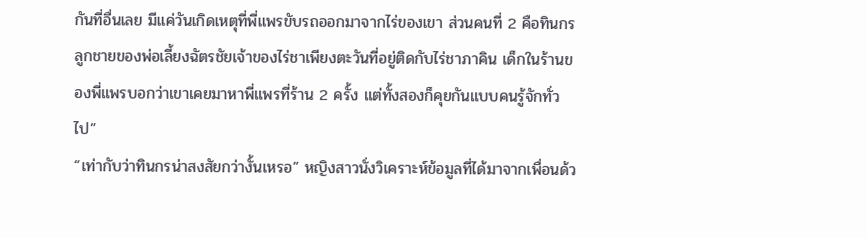กันที่อื่นเลย มีแค่วันเกิดเหตุที่พี่แพรขับรถออกมาจากไร่ของเขา ส่วนคนที่ 2 คือทินกร ลูกชายของพ่อเลี้ยงฉัตรชัยเจ้าของไร่ชาเพียงตะวันที่อยู่ติดกับไร่ชาภาคิน เด็กในร้านของพี่แพรบอกว่าเขาเคยมาหาพี่แพรที่ร้าน 2 ครั้ง แต่ทั้งสองก็คุยกันแบบคนรู้จักทั่วไป”
“เท่ากับว่าทินกรน่าสงสัยกว่างั้นเหรอ” หญิงสาวนั่งวิเคราะห์ข้อมูลที่ได้มาจากเพื่อนด้ว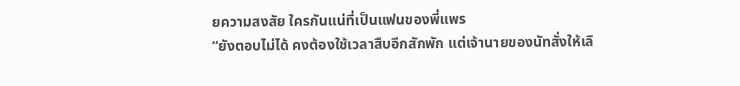ยความสงสัย ใครกันแน่ที่เป็นแฟนของพี่แพร
“ยังตอบไม่ได้ คงต้องใช้เวลาสืบอีกสักพัก แต่เจ้านายของนัทสั่งให้เลิ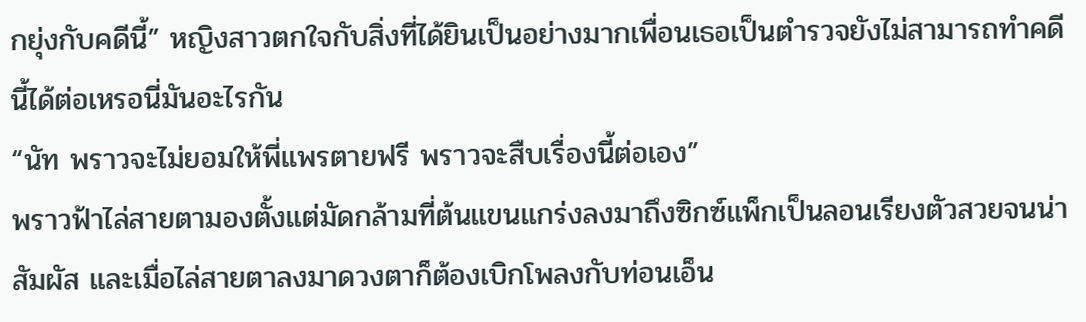กยุ่งกับคดีนี้” หญิงสาวตกใจกับสิ่งที่ได้ยินเป็นอย่างมากเพื่อนเธอเป็นตำรวจยังไม่สามารถทำคดีนี้ได้ต่อเหรอนี่มันอะไรกัน
“นัท พราวจะไม่ยอมให้พี่แพรตายฟรี พราวจะสืบเรื่องนี้ต่อเอง”
พราวฟ้าไล่สายตามองตั้งแต่มัดกล้ามที่ต้นแขนแกร่งลงมาถึงซิกซ์แพ็กเป็นลอนเรียงตัวสวยจนน่าสัมผัส และเมื่อไล่สายตาลงมาดวงตาก็ต้องเบิกโพลงกับท่อนเอ็น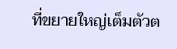ที่ขยายใหญ่เต็มตัวต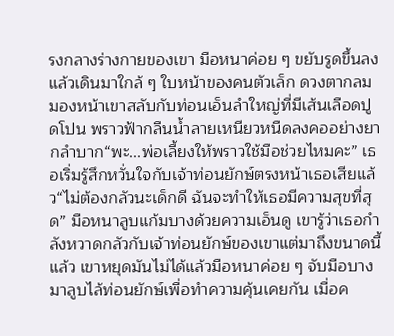รงกลางร่างกายของเขา มือหนาค่อย ๆ ขยับรูดขึ้นลงแล้วเดินมาใกล้ ๆ ใบหน้าของคนตัวเล็ก ดวงตากลมมองหน้าเขาสลับกับท่อนเอ็นลำใหญ่ที่มีเส้นเลือดปูดโปน พราวฟ้ากลืนน้ำลายเหนียวหนืดลงคออย่างยากลำบาก“พะ...พ่อเลี้ยงให้พราวใช้มือช่วยไหมคะ” เธอเริ่มรู้สึกหวั่นใจกับเจ้าท่อนยักษ์ตรงหน้าเธอเสียแล้ว“ไม่ต้องกลัวนะเด็กดี ฉันจะทำให้เธอมีความสุขที่สุด” มือหนาลูบแก้มบางด้วยความเอ็นดู เขารู้ว่าเธอกำลังหวาดกลัวกับเจ้าท่อนยักษ์ของเขาแต่มาถึงขนาดนี้แล้ว เขาหยุดมันไม่ได้แล้วมือหนาค่อย ๆ จับมือบางมาลูบไล้ท่อนยักษ์เพื่อทำความคุ้นเคยกัน เมื่อค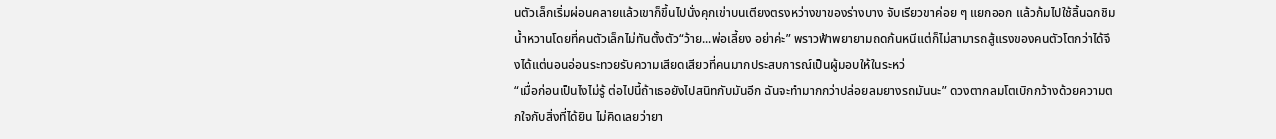นตัวเล็กเริ่มผ่อนคลายแล้วเขาก็ขึ้นไปนั่งคุกเข่าบนเตียงตรงหว่างขาของร่างบาง จับเรียวขาค่อย ๆ แยกออก แล้วก้มไปใช้ลิ้นฉกชิมน้ำหวานโดยที่คนตัวเล็กไม่ทันตั้งตัว“ว้าย...พ่อเลี้ยง อย่าค่ะ” พราวฟ้าพยายามถดก้นหนีแต่ก็ไม่สามารถสู้แรงของคนตัวโตกว่าได้จึงได้แต่นอนอ่อนระทวยรับความเสียดเสียวที่คนมากประสบการณ์เป็นผู้มอบให้ในระหว่
“เมื่อก่อนเป็นไงไม่รู้ ต่อไปนี้ถ้าเธอยังไปสนิทกับมันอีก ฉันจะทำมากกว่าปล่อยลมยางรถมันนะ” ดวงตากลมโตเบิกกว้างด้วยความตกใจกับสิ่งที่ได้ยิน ไม่คิดเลยว่ายา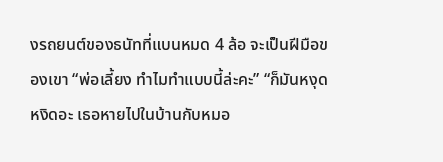งรถยนต์ของธนัทที่แบนหมด 4 ล้อ จะเป็นฝีมือของเขา “พ่อเลี้ยง ทำไมทำแบบนี้ล่ะคะ” “ก็มันหงุดหงิดอะ เธอหายไปในบ้านกับหมอ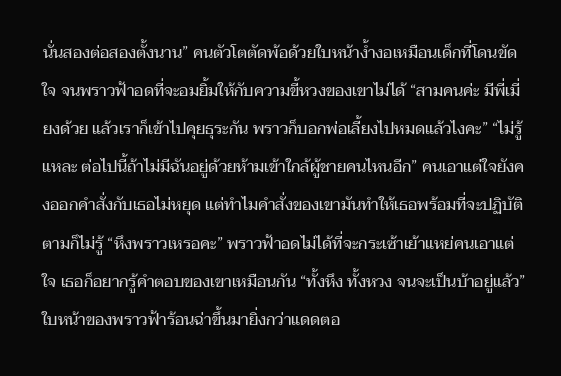นั่นสองต่อสองตั้งนาน” คนตัวโตตัดพ้อด้วยใบหน้าง้ำงอเหมือนเด็กที่โดนขัดใจ จนพราวฟ้าอดที่จะอมยิ้มให้กับความขี้หวงของเขาไม่ได้ “สามคนค่ะ มีพี่เมี่ยงด้วย แล้วเราก็เข้าไปคุยธุระกัน พราวก็บอกพ่อเลี้ยงไปหมดแล้วไงคะ” “ไม่รู้แหละ ต่อไปนี้ถ้าไม่มีฉันอยู่ด้วยห้ามเข้าใกล้ผู้ชายคนไหนอีก” คนเอาแต่ใจยังคงออกคำสั่งกับเธอไม่หยุด แต่ทำไมคำสั่งของเขามันทำให้เธอพร้อมที่จะปฏิบัติตามก็ไม่รู้ “หึงพราวเหรอคะ” พราวฟ้าอดไม่ได้ที่จะกระเซ้าเย้าแหย่คนเอาแต่ใจ เธอก็อยากรู้คำตอบของเขาเหมือนกัน “ทั้งหึง ทั้งหวง จนจะเป็นบ้าอยู่แล้ว” ใบหน้าของพราวฟ้าร้อนฉ่าขึ้นมายิ่งกว่าแดดตอ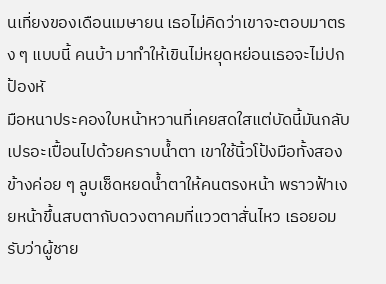นเที่ยงของเดือนเมษายน เธอไม่คิดว่าเขาจะตอบมาตรง ๆ แบบนี้ คนบ้า มาทำให้เขินไม่หยุดหย่อนเธอจะไม่ปกป้องหั
มือหนาประคองใบหน้าหวานที่เคยสดใสแต่บัดนี้มันกลับเปรอะเปื้อนไปด้วยคราบน้ำตา เขาใช้นิ้วโป้งมือทั้งสองข้างค่อย ๆ ลูบเช็ดหยดน้ำตาให้คนตรงหน้า พราวฟ้าเงยหน้าขึ้นสบตากับดวงตาคมที่แววตาสั่นไหว เธอยอมรับว่าผู้ชาย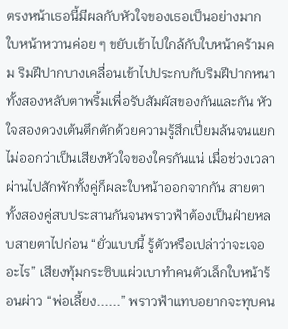ตรงหน้าเธอนี้มีผลกับหัวใจของเธอเป็นอย่างมาก ใบหน้าหวานค่อย ๆ ขยับเข้าไปใกล้กับใบหน้าคร้ามคม ริมฝีปากบางเคลื่อนเข้าไปประกบกับริมฝีปากหนา ทั้งสองหลับตาพริ้มเพื่อรับสัมผัสของกันและกัน หัวใจสองดวงเต้นตึกตักด้วยความรู้สึกเปี่ยมล้นจนแยกไม่ออกว่าเป็นเสียงหัวใจของใครกันแน่ เมื่อช่วงเวลาผ่านไปสักพักทั้งคู่ก็ผละใบหน้าออกจากกัน สายตาทั้งสองคู่สบประสานกันจนพราวฟ้าต้องเป็นฝ่ายหลบสายตาไปก่อน “ยั่วแบบนี้ รู้ตัวหรือเปล่าว่าจะเจออะไร” เสียงทุ้มกระซิบแผ่วเบาทำคนตัวเล็กใบหน้าร้อนผ่าว “พ่อเลี้ยง......” พราวฟ้าแทบอยากจะทุบคน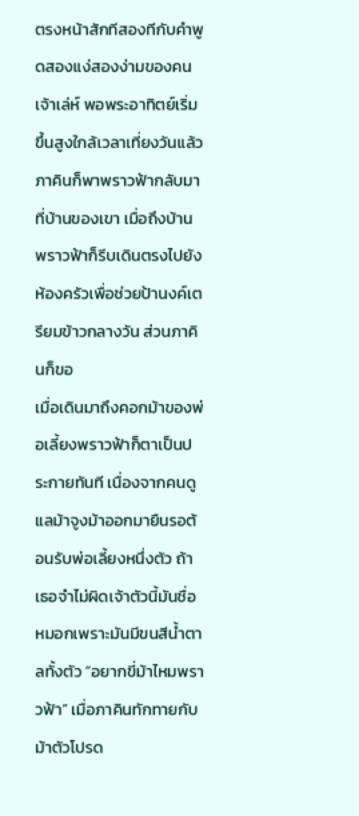ตรงหน้าสักทีสองทีกับคำพูดสองแง่สองง่ามของคนเจ้าเล่ห์ พอพระอาทิตย์เริ่มขึ้นสูงใกล้เวลาเที่ยงวันแล้ว ภาคินก็พาพราวฟ้ากลับมาที่บ้านของเขา เมื่อถึงบ้านพราวฟ้าก็รีบเดินตรงไปยังห้องครัวเพื่อช่วยป้านงค์เตรียมข้าวกลางวัน ส่วนภาคินก็ขอ
เมื่อเดินมาถึงคอกม้าของพ่อเลี้ยงพราวฟ้าก็ตาเป็นประกายทันที เนื่องจากคนดูแลม้าจูงม้าออกมายืนรอต้อนรับพ่อเลี้ยงหนึ่งตัว ถ้าเธอจำไม่ผิดเจ้าตัวนี้มันชื่อหมอกเพราะมันมีขนสีน้ำตาลทั้งตัว “อยากขี่ม้าไหมพราวฟ้า” เมื่อภาคินทักทายกับม้าตัวโปรด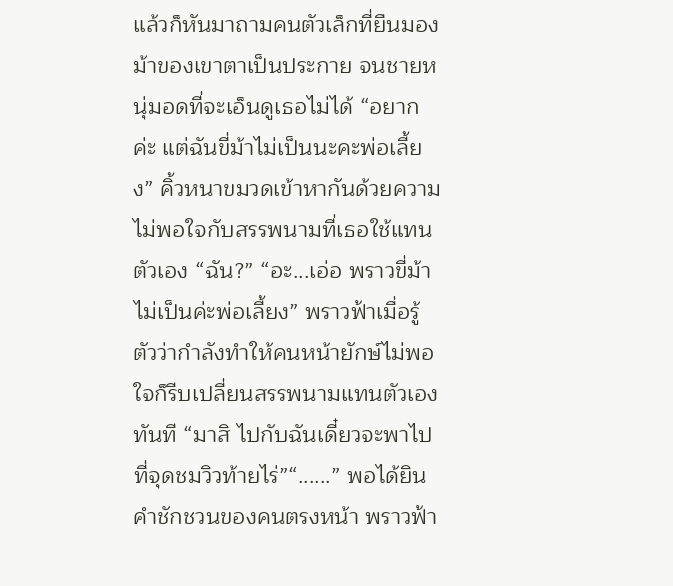แล้วก็หันมาถามคนตัวเล็กที่ยืนมองม้าของเขาตาเป็นประกาย จนชายหนุ่มอดที่จะเอ็นดูเธอไม่ได้ “อยากค่ะ แต่ฉันขี่ม้าไม่เป็นนะคะพ่อเลี้ยง” คิ้วหนาขมวดเข้าหากันด้วยความไม่พอใจกับสรรพนามที่เธอใช้แทนตัวเอง “ฉัน?” “อะ...เอ่อ พราวขี่ม้าไม่เป็นค่ะพ่อเลี้ยง” พราวฟ้าเมื่อรู้ตัวว่ากำลังทำให้คนหน้ายักษ์ไม่พอใจก็รีบเปลี่ยนสรรพนามแทนตัวเองทันที “มาสิ ไปกับฉันเดี๋ยวจะพาไปที่จุดชมวิวท้ายไร่”“......” พอได้ยินคำชักชวนของคนตรงหน้า พราวฟ้า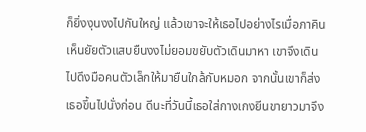ก็ยิ่งงุนงงไปกันใหญ่ แล้วเขาจะให้เธอไปอย่างไรเมื่อภาคินเห็นยัยตัวแสบยืนงงไม่ยอมขยับตัวเดินมาหา เขาจึงเดินไปดึงมือคนตัวเล็กให้มายืนใกล้กับหมอก จากนั้นเขาก็ส่งเธอขึ้นไปนั่งก่อน ดีนะที่วันนี้เธอใส่กางเกงยีนขายาวมาจึง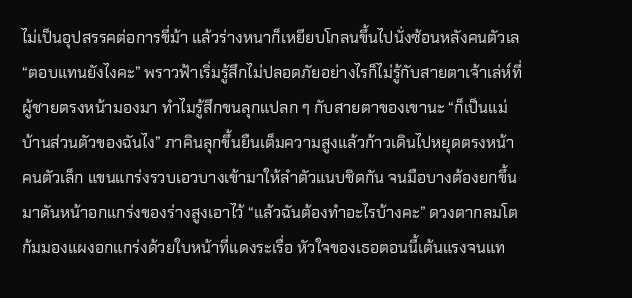ไม่เป็นอุปสรรคต่อการขี่ม้า แล้วร่างหนาก็เหยียบโกลนขึ้นไปนั่งซ้อนหลังคนตัวเล
“ตอบแทนยังไงคะ” พราวฟ้าเริ่มรู้สึกไม่ปลอดภัยอย่างไรก็ไม่รู้กับสายตาเจ้าเล่ห์ที่ผู้ชายตรงหน้ามองมา ทำไมรู้สึกขนลุกแปลก ๆ กับสายตาของเขานะ “ก็เป็นแม่บ้านส่วนตัวของฉันไง” ภาคินลุกขึ้นยืนเต็มความสูงแล้วก้าวเดินไปหยุดตรงหน้าคนตัวเล็ก แขนแกร่งรวบเอวบางเข้ามาให้ลำตัวแนบชิดกัน จนมือบางต้องยกขึ้นมาดันหน้าอกแกร่งของร่างสูงเอาไว้ “แล้วฉันต้องทำอะไรบ้างคะ” ดวงตากลมโตก้มมองแผงอกแกร่งด้วยใบหน้าที่แดงระเรื่อ หัวใจของเธอตอนนี้เต้นแรงจนแท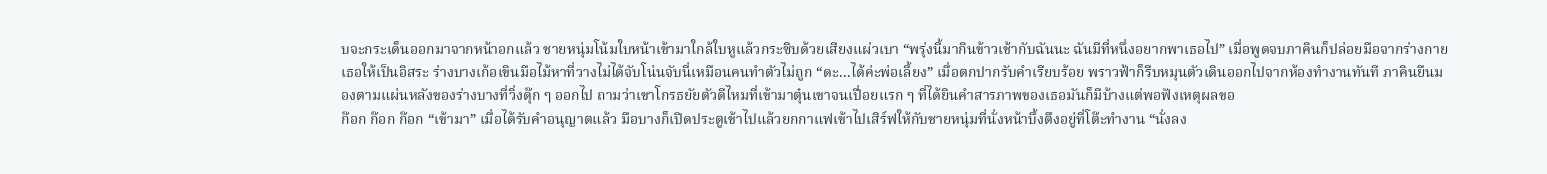บจะกระเด็นออกมาจากหน้าอกแล้ว ชายหนุ่มโน้มใบหน้าเข้ามาใกล้ใบหูแล้วกระซิบด้วยเสียงแผ่วเบา “พรุ่งนี้มากินข้าวเช้ากับฉันนะ ฉันมีที่หนึ่งอยากพาเธอไป” เมื่อพูดจบภาคินก็ปล่อยมือจากร่างกายเธอให้เป็นอิสระ ร่างบางเก้อเขินมือไม้หาที่วางไม่ได้จับโน่นจับนี่เหมือนคนทำตัวไม่ถูก “ดะ...ได้ค่ะพ่อเลี้ยง” เมื่อตกปากรับคำเรียบร้อย พราวฟ้าก็รีบหมุนตัวเดินออกไปจากห้องทำงานทันที ภาคินยืนมองตามแผ่นหลังของร่างบางที่วิ่งดุ๊ก ๆ ออกไป ถามว่าเขาโกรธยัยตัวดีไหมที่เข้ามาตุ๋นเขาจนเปื่อยแรก ๆ ที่ได้ยินคำสารภาพของเธอมันก็มีบ้างแต่พอฟังเหตุผลขอ
ก๊อก ก๊อก ก๊อก “เข้ามา” เมื่อได้รับคำอนุญาตแล้ว มือบางก็เปิดประตูเข้าไปแล้วยกกาแฟเข้าไปเสิร์ฟให้กับชายหนุ่มที่นั่งหน้าบึ้งตึงอยู่ที่โต๊ะทำงาน “นั่งลง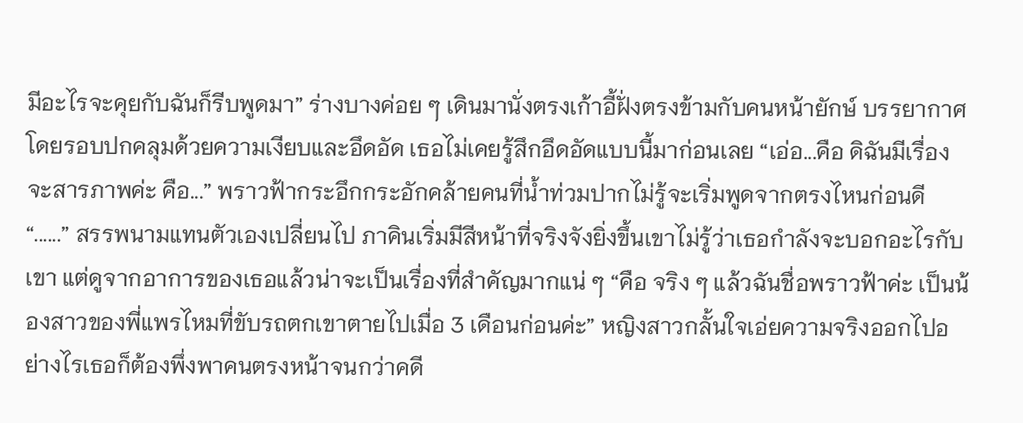มีอะไรจะคุยกับฉันก็รีบพูดมา” ร่างบางค่อย ๆ เดินมานั่งตรงเก้าอี้ฝั่งตรงข้ามกับคนหน้ายักษ์ บรรยากาศโดยรอบปกคลุมด้วยความเงียบและอึดอัด เธอไม่เคยรู้สึกอึดอัดแบบนี้มาก่อนเลย “เอ่อ...คือ ดิฉันมีเรื่องจะสารภาพค่ะ คือ...” พราวฟ้ากระอึกกระอักคล้ายคนที่น้ำท่วมปากไม่รู้จะเริ่มพูดจากตรงไหนก่อนดี “......” สรรพนามแทนตัวเองเปลี่ยนไป ภาคินเริ่มมีสีหน้าที่จริงจังยิ่งขึ้นเขาไม่รู้ว่าเธอกำลังจะบอกอะไรกับเขา แต่ดูจากอาการของเธอแล้วน่าจะเป็นเรื่องที่สำคัญมากแน่ ๆ “คือ จริง ๆ แล้วฉันชื่อพราวฟ้าค่ะ เป็นน้องสาวของพี่แพรไหมที่ขับรถตกเขาตายไปเมื่อ 3 เดือนก่อนค่ะ” หญิงสาวกลั้นใจเอ่ยความจริงออกไปอย่างไรเธอก็ต้องพึ่งพาคนตรงหน้าจนกว่าคดี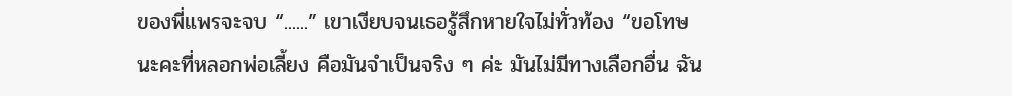ของพี่แพรจะจบ “......” เขาเงียบจนเธอรู้สึกหายใจไม่ทั่วท้อง “ขอโทษนะคะที่หลอกพ่อเลี้ยง คือมันจำเป็นจริง ๆ ค่ะ มันไม่มีทางเลือกอื่น ฉัน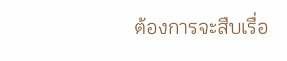ต้องการจะสืบเรื่อ